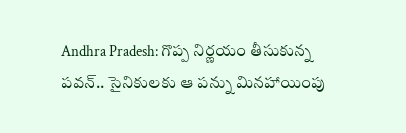Andhra Pradesh: గొప్ప నిర్ణ‌యం తీసుకున్న ప‌వ‌న్‌.. సైనికుల‌కు ఆ పన్ను మిన‌హాయింపు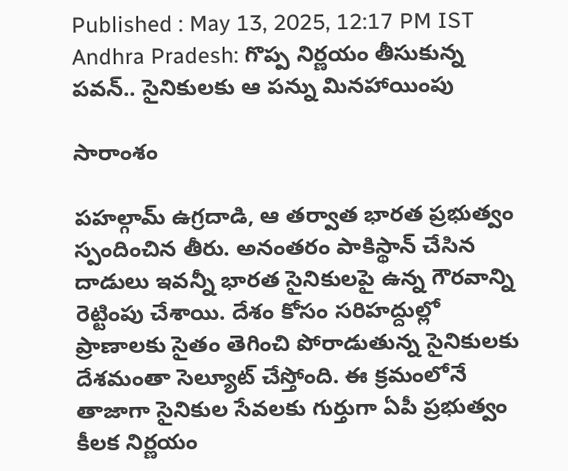Published : May 13, 2025, 12:17 PM IST
Andhra Pradesh: గొప్ప నిర్ణ‌యం తీసుకున్న ప‌వ‌న్‌.. సైనికుల‌కు ఆ పన్ను మిన‌హాయింపు

సారాంశం

ప‌హ‌ల్గామ్ ఉగ్ర‌దాడి, ఆ త‌ర్వాత భార‌త ప్ర‌భుత్వం స్పందించిన తీరు. అనంత‌రం పాకిస్థాన్ చేసిన దాడులు ఇవ‌న్నీ భార‌త సైనికులపై ఉన్న గౌర‌వాన్ని రెట్టింపు చేశాయి. దేశం కోసం స‌రిహ‌ద్దుల్లో ప్రాణాల‌కు సైతం తెగించి పోరాడుతున్న సైనికుల‌కు దేశ‌మంతా సెల్యూట్ చేస్తోంది. ఈ క్ర‌మంలోనే తాజాగా సైనికుల సేవ‌ల‌కు గుర్తుగా ఏపీ ప్ర‌భుత్వం కీల‌క నిర్ణ‌యం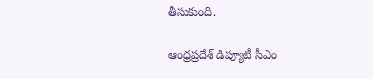తీసుకుంది.

ఆంధ్రప్రదేశ్ డిప్యూటీ సీఎం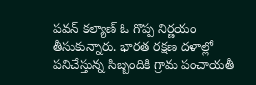పవన్ కల్యాణ్ ఓ గొప్ప నిర్ణయం తీసుకున్నారు. భారత రక్షణ దళాల్లో పనిచేస్తున్న సిబ్బందికి గ్రామ పంచాయతీ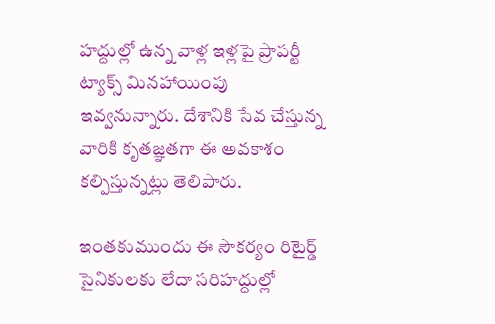హద్దుల్లో ఉన్న వాళ్ల ఇళ్లపై ప్రాపర్టీ ట్యాక్స్ మినహాయింపు ఇవ్వనున్నారు. దేశానికి సేవ చేస్తున్న వారికి కృతజ్ఞతగా ఈ అవకాశం కల్పిస్తున్నట్లు తెలిపారు.

ఇంతకుముందు ఈ సౌకర్యం రిటైర్డ్ సైనికులకు లేదా సరిహద్దుల్లో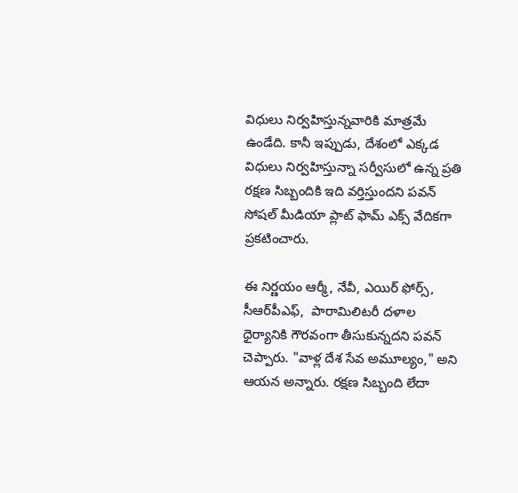విధులు నిర్వహిస్తున్నవారికి మాత్రమే ఉండేది. కానీ ఇప్పుడు, దేశంలో ఎక్కడ విధులు నిర్వహిస్తున్నా సర్వీసులో ఉన్న ప్రతి రక్షణ సిబ్బందికి ఇది వర్తిస్తుందని పవన్ సోష‌ల్ మీడియా ప్లాట్ ఫామ్ ఎక్స్ వేదిక‌గా ప్ర‌క‌టించారు.

ఈ నిర్ణయం ఆర్మీ, నేవీ, ఎయిర్ ఫోర్స్, సీఆర్‌పీఎఫ్,  పారామిలిటరీ దళాల ధైర్యానికి గౌరవంగా తీసుకున్నదని పవన్ చెప్పారు. "వాళ్ల దేశ సేవ అమూల్యం," అని ఆయన అన్నారు. రక్షణ సిబ్బంది లేదా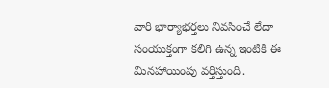వారి భార్యాభర్తలు నివసించే లేదా సంయుక్తంగా కలిగి ఉన్న ఇంటికి ఈ మినహాయింపు వర్తిస్తుంది.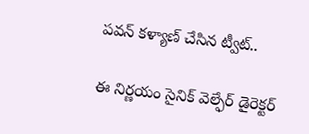పవన్ కళ్యాణ్ చేసిన ట్వీట్..

ఈ నిర్ణయం సైనిక్ వెల్ఫేర్ డైరెక్టర్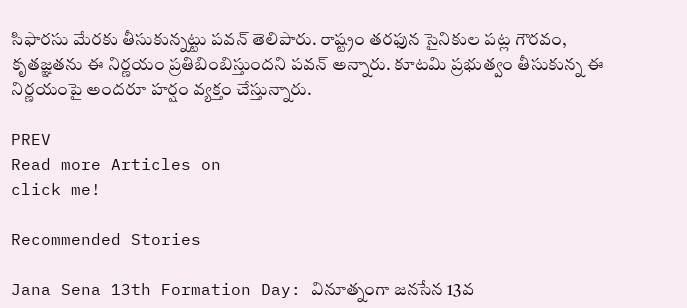సిఫారసు మేరకు తీసుకున్నట్టు పవన్ తెలిపారు. రాష్ట్రం తరఫున సైనికుల పట్ల గౌరవం, కృతజ్ఞతను ఈ నిర్ణయం ప్రతిబింబిస్తుందని ప‌వ‌న్ అన్నారు. కూట‌మి ప్ర‌భుత్వం తీసుకున్న ఈ నిర్ణ‌యంపై అంద‌రూ హ‌ర్షం వ్య‌క్తం చేస్తున్నారు.

PREV
Read more Articles on
click me!

Recommended Stories

Jana Sena 13th Formation Day: వినూత్నంగా జనసేన 13వ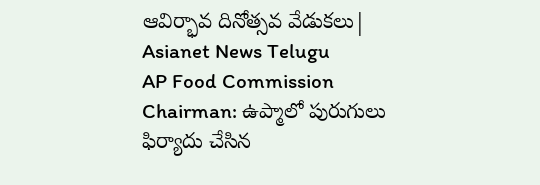ఆవిర్భావ దినోత్సవ వేడుకలు| Asianet News Telugu
AP Food Commission Chairman: ఉప్మాలో పురుగులు ఫిర్యాదు చేసిన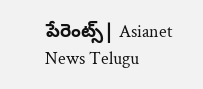పేరెంట్స్| Asianet News Telugu